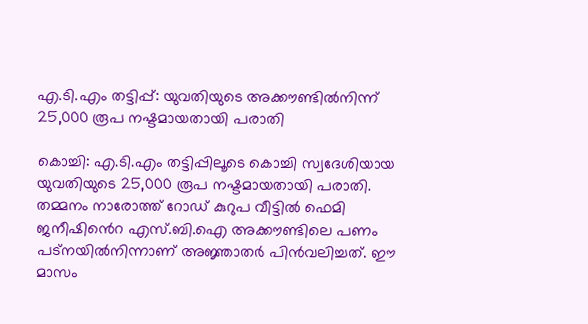എ.ടി.എം തട്ടിപ്പ്: യുവതിയുടെ അക്കൗണ്ടിൽനിന്ന് 25,000 രൂപ നഷ്ടമായതായി പരാതി

കൊച്ചി: എ.ടി.എം തട്ടിപ്പിലൂടെ കൊച്ചി സ്വദേശിയായ യുവതിയുടെ 25,000 രൂപ നഷ്ടമായതായി പരാതി. തമ്മനം നാരോത്ത് റോഡ് കുറുപ വീട്ടില്‍ ഫെമി ജനീഷിൻെറ എസ്.ബി.ഐ അക്കൗണ്ടിലെ പണം പട്‌നയില്‍നിന്നാണ് അജ്ഞാതര്‍ പിന്‍വലിച്ചത്. ഈ മാസം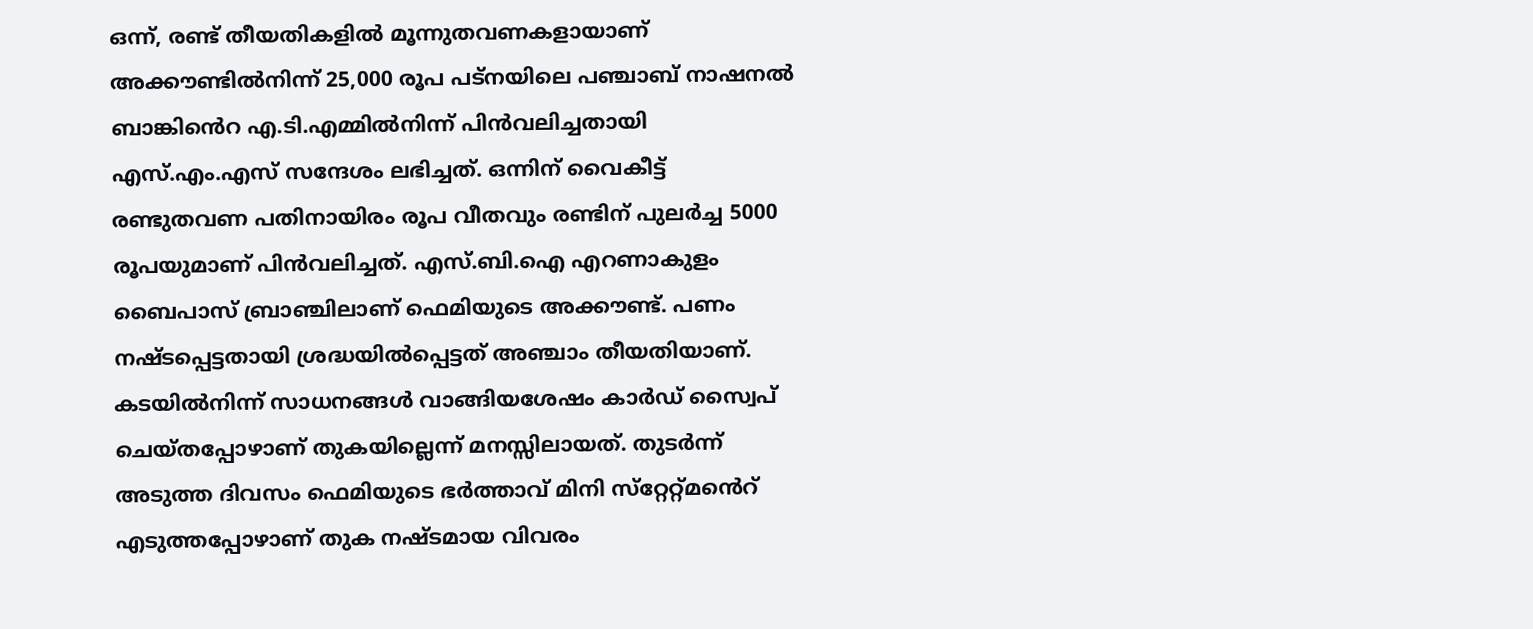ഒന്ന്, രണ്ട് തീയതികളില്‍ മൂന്നുതവണകളായാണ് അക്കൗണ്ടില്‍നിന്ന് 25,000 രൂപ പട്നയിലെ പഞ്ചാബ് നാഷനല്‍ ബാങ്കിൻെറ എ.ടി.എമ്മില്‍നിന്ന് പിന്‍വലിച്ചതായി എസ്.എം.എസ് സന്ദേശം ലഭിച്ചത്. ഒന്നിന് വൈകീട്ട് രണ്ടുതവണ പതിനായിരം രൂപ വീതവും രണ്ടിന് പുലര്‍ച്ച 5000 രൂപയുമാണ് പിന്‍വലിച്ചത്. എസ്.ബി.ഐ എറണാകുളം ബൈപാസ് ബ്രാഞ്ചിലാണ് ഫെമിയുടെ അക്കൗണ്ട്. പണം നഷ്ടപ്പെട്ടതായി ശ്രദ്ധയില്‍പ്പെട്ടത് അഞ്ചാം തീയതിയാണ്. കടയില്‍നിന്ന് സാധനങ്ങള്‍ വാങ്ങിയശേഷം കാര്‍ഡ് സ്വൈപ് ചെയ്തപ്പോഴാണ് തുകയില്ലെന്ന് മനസ്സിലായത്. തുടര്‍ന്ന് അടുത്ത ദിവസം ഫെമിയുടെ ഭര്‍ത്താവ് മിനി സ്‌റ്റേറ്റ്‌മൻെറ് എടുത്തപ്പോഴാണ് തുക നഷ്ടമായ വിവരം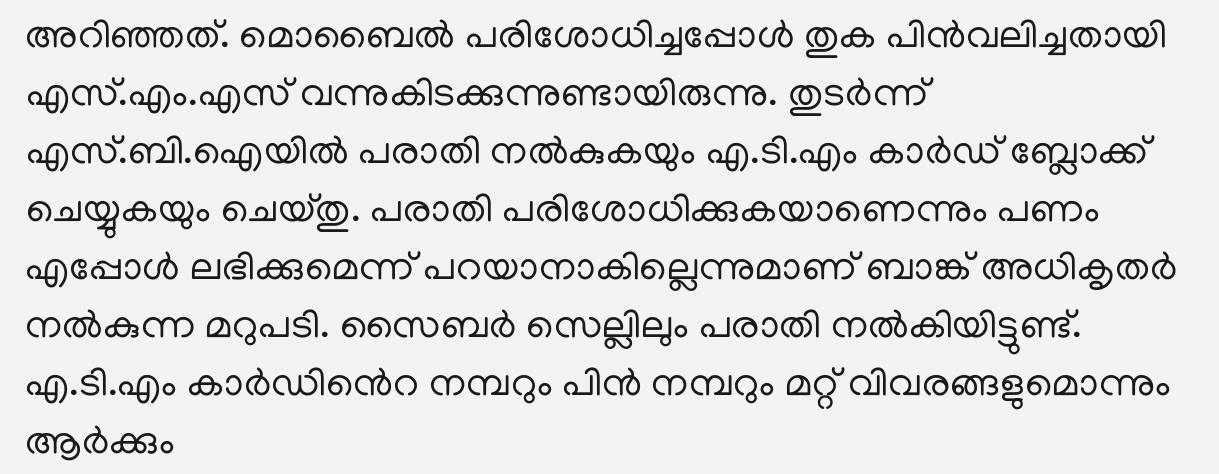അറിഞ്ഞത്. മൊബൈല്‍ പരിശോധിച്ചപ്പോള്‍ തുക പിന്‍വലിച്ചതായി എസ്.എം.എസ് വന്നുകിടക്കുന്നുണ്ടായിരുന്നു. തുടര്‍ന്ന് എസ്.ബി.ഐയില്‍ പരാതി നല്‍കുകയും എ.ടി.എം കാര്‍ഡ് ബ്ലോക്ക് ചെയ്യുകയും ചെയ്തു. പരാതി പരിശോധിക്കുകയാണെന്നും പണം എപ്പോള്‍ ലഭിക്കുമെന്ന് പറയാനാകില്ലെന്നുമാണ് ബാങ്ക് അധികൃതര്‍ നല്‍കുന്ന മറുപടി. സൈബര്‍ സെല്ലിലും പരാതി നല്‍കിയിട്ടുണ്ട്. എ.ടി.എം കാര്‍ഡിൻെറ നമ്പറും പിന്‍ നമ്പറും മറ്റ് വിവരങ്ങളുമൊന്നും ആര്‍ക്കും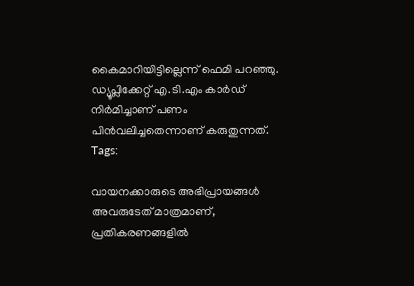കൈമാറിയിട്ടില്ലെന്ന് ഫെമി പറഞ്ഞു. ഡ്യൂപ്ലിക്കേറ്റ് എ.ടി.എം കാര്‍ഡ് നിര്‍മിച്ചാണ് പണം പിന്‍വലിച്ചതെന്നാണ് കരുതുന്നത്.
Tags:

വായനക്കാരുടെ അഭിപ്രായങ്ങള്‍ അവരുടേത് മാത്രമാണ്, പ്രതികരണങ്ങളിൽ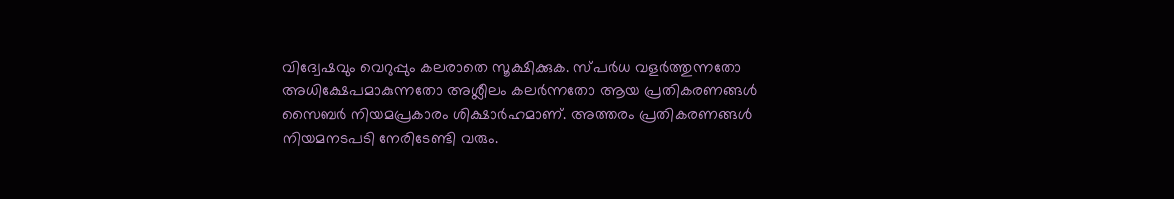വിദ്വേഷവും വെറുപ്പും കലരാതെ സൂക്ഷിക്കുക. സ്പർധ വളർത്തുന്നതോ അധിക്ഷേപമാകുന്നതോ അശ്ലീലം കലർന്നതോ ആയ പ്രതികരണങ്ങൾ സൈബർ നിയമപ്രകാരം ശിക്ഷാർഹമാണ്. അത്തരം പ്രതികരണങ്ങൾ നിയമനടപടി നേരിടേണ്ടി വരും.